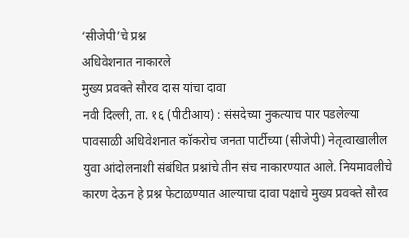‘सीजेपी’चे प्रश्न
अधिवेशनात नाकारले
मुख्य प्रवक्ते सौरव दास यांचा दावा
नवी दिल्ली, ता. १६ (पीटीआय) : संसदेच्या नुकत्याच पार पडलेल्या पावसाळी अधिवेशनात कॉकरोच जनता पार्टीच्या (सीजेपी) नेतृत्वाखालील युवा आंदोलनाशी संबंधित प्रश्नांचे तीन संच नाकारण्यात आले. नियमावलीचे कारण देऊन हे प्रश्न फेटाळण्यात आल्याचा दावा पक्षाचे मुख्य प्रवक्ते सौरव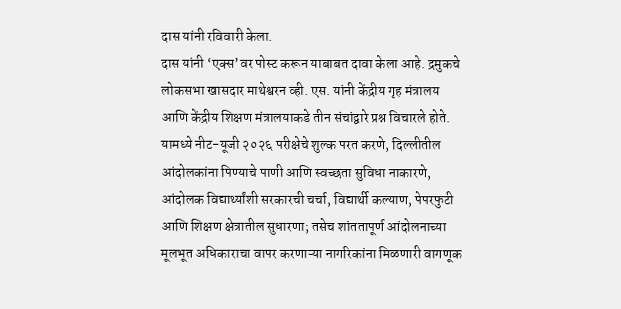दास यांनी रविवारी केला.
दास यांनी ‘एक्स’वर पोस्ट करून याबाबत दावा केला आहे. द्रमुकचे लोकसभा खासदार माथेश्वरन व्ही. एस. यांनी केंद्रीय गृह मंत्रालय आणि केंद्रीय शिक्षण मंत्रालयाकडे तीन संचांद्वारे प्रश्न विचारले होते. यामध्ये नीट-यूजी २०२६ परीक्षेचे शुल्क परत करणे, दिल्लीतील आंदोलकांना पिण्याचे पाणी आणि स्वच्छता सुविधा नाकारणे, आंदोलक विद्यार्थ्यांशी सरकारची चर्चा, विद्यार्थी कल्याण, पेपरफुटी आणि शिक्षण क्षेत्रातील सुधारणा; तसेच शांततापूर्ण आंदोलनाच्या मूलभूत अधिकाराचा वापर करणाऱ्या नागरिकांना मिळणारी वागणूक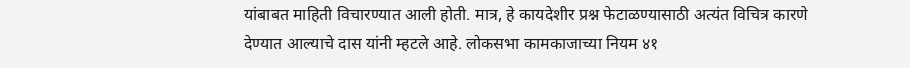यांबाबत माहिती विचारण्यात आली होती. मात्र, हे कायदेशीर प्रश्न फेटाळण्यासाठी अत्यंत विचित्र कारणे देण्यात आल्याचे दास यांनी म्हटले आहे. लोकसभा कामकाजाच्या नियम ४१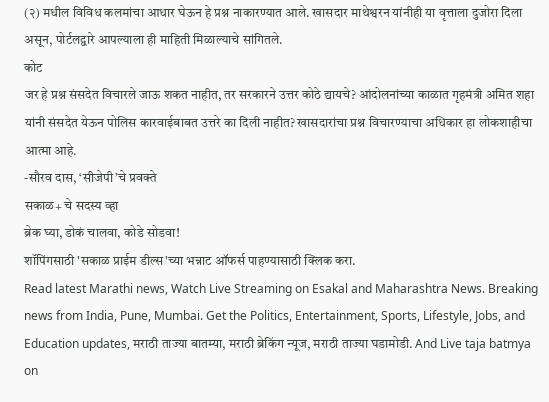(२) मधील विविध कलमांचा आधार घेऊन हे प्रश्न नाकारण्यात आले. खासदार माथेश्वरन यांनीही या वृत्ताला दुजोरा दिला असून, पोर्टलद्वारे आपल्याला ही माहिती मिळाल्याचे सांगितले.
कोट
जर हे प्रश्न संसदेत विचारले जाऊ शकत नाहीत, तर सरकारने उत्तर कोठे द्यायचे? आंदोलनांच्या काळात गृहमंत्री अमित शहा यांनी संसदेत येऊन पोलिस कारवाईबाबत उत्तरे का दिली नाहीत? खासदारांचा प्रश्न विचारण्याचा अधिकार हा लोकशाहीचा आत्मा आहे.
-सौरव दास, ‘सीजेपी’चे प्रवक्ते
सकाळ+ चे सदस्य व्हा
ब्रेक घ्या, डोकं चालवा, कोडे सोडवा!
शॉपिंगसाठी 'सकाळ प्राईम डील्स'च्या भन्नाट ऑफर्स पाहण्यासाठी क्लिक करा.
Read latest Marathi news, Watch Live Streaming on Esakal and Maharashtra News. Breaking news from India, Pune, Mumbai. Get the Politics, Entertainment, Sports, Lifestyle, Jobs, and Education updates, मराठी ताज्या बातम्या, मराठी ब्रेकिंग न्यूज, मराठी ताज्या घडामोडी. And Live taja batmya on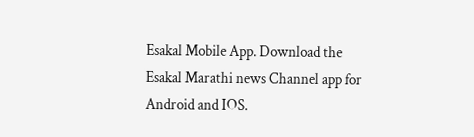Esakal Mobile App. Download the Esakal Marathi news Channel app for Android and IOS.